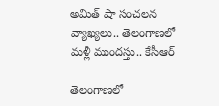అమిత్ షా సంచలన వ్యాఖ్యలు.. తెలంగాణలో మళ్లీ ముందస్తు.. కేసీఆర్

తెలంగాణలో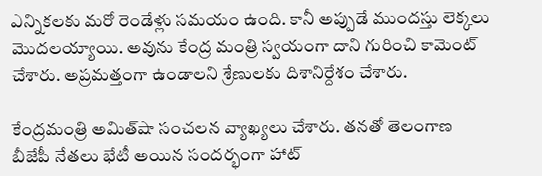ఎన్నికలకు మరో రెండేళ్లు సమయం ఉంది. కానీ అప్పుడే ముందస్తు లెక్కలు మొదలయ్యాయి. అవును కేంద్ర మంత్రి స్వయంగా దాని గురించి కామెంట్ చేశారు. అప్రమత్తంగా ఉండాలని శ్రేణులకు దిశానిర్దేశం చేశారు.

కేంద్రమంత్రి అమిత్‌షా సంచలన వ్యాఖ్యలు చేశారు. తనతో తెలంగాణ బీజేపీ నేతలు భేటీ అయిన సందర్భంగా హాట్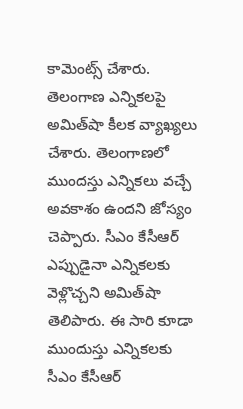కామెంట్స్ చేశారు. తెలంగాణ ఎన్నికలపై అమిత్‌షా కీలక వ్యాఖ్యలు చేశారు. తెలంగాణలో ముందస్తు ఎన్నికలు వచ్చే అవకాశం ఉందని జోస్యం చెప్పారు. సీఎం కేసీఆర్ ఎప్పుడైనా ఎన్నికలకు వెళ్లొచ్చని అమిత్‌షా తెలిపారు. ఈ సారి కూడా ముందుస్తు ఎన్నికలకు సీఎం కేసీఆర్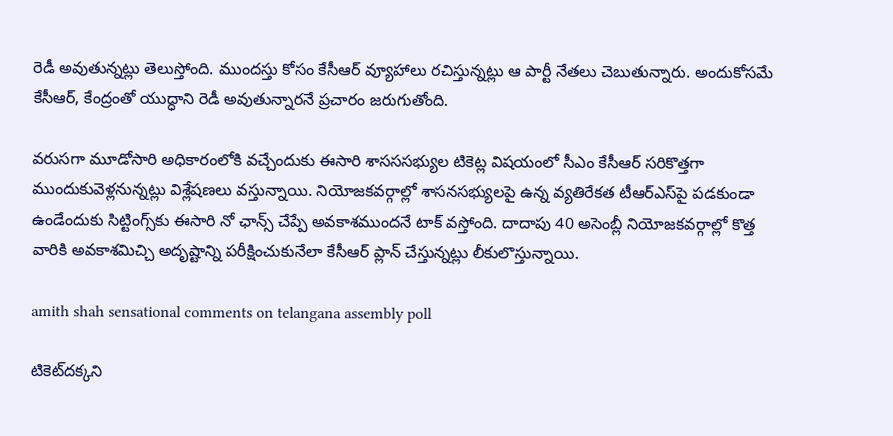రెడీ అవుతున్నట్లు తెలుస్తోంది. ముందస్తు కోసం కేసీఆర్ వ్యూహాలు రచిస్తున్నట్లు ఆ పార్టీ నేతలు చెబుతున్నారు. అందుకోసమే కేసీఆర్, కేంద్రంతో యుద్ధాని రెడీ అవుతున్నారనే ప్రచారం జరుగుతోంది.

వరుసగా మూడోసారి అధికారంలోకి వచ్చేందుకు ఈసారి శాసససభ్యుల టికెట్ల విషయంలో సీఎం కేసీఆర్‌ సరికొత్తగా ముందుకువెళ్లనున్నట్లు విశ్లేషణలు వస్తున్నాయి. నియోజకవర్గాల్లో శాసనసభ్యులపై ఉన్న వ్యతిరేకత టీఆర్‌ఎస్‌పై పడకుండా ఉండేందుకు సిట్టింగ్స్‌కు ఈసారి నో ఛాన్స్‌ చేప్పే అవకాశముందనే టాక్ వస్తోంది. దాదాపు 40 అసెంబ్లీ నియోజకవర్గాల్లో కొత్త వారికి అవకాశమిచ్చి అదృష్టాన్ని పరీక్షించుకునేలా కేసీఆర్‌ ప్లాన్ చేస్తున్నట్లు లీకులొస్తున్నాయి.

amith shah sensational comments on telangana assembly poll

టికెట్‌దక్కని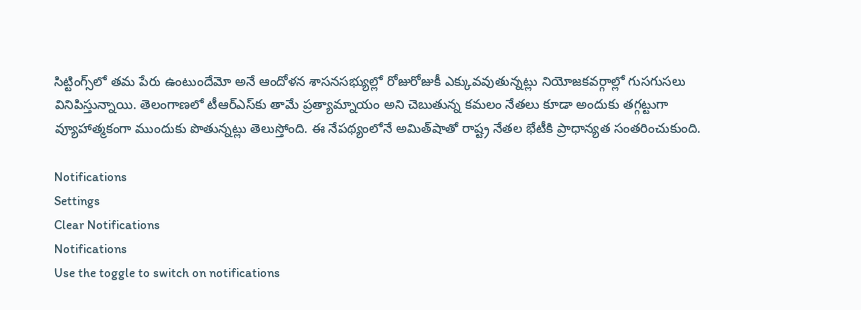సిట్టింగ్స్‌లో తమ పేరు ఉంటుందేమో అనే ఆందోళన శాసనసభ్యుల్లో రోజురోజుకీ ఎక్కువవుతున్నట్లు నియోజకవర్గాల్లో గుసగుసలు వినిపిస్తున్నాయి. తెలంగాణలో టీఆర్‌ఎస్‌కు తామే ప్రత్యామ్నాయం అని చెబుతున్న కమలం నేతలు కూడా అందుకు తగ్గట్టుగా వ్యూహాత్మకంగా ముందుకు పొతున్నట్లు తెలుస్తోంది. ఈ నేపథ్యంలోనే అమిత్‌షాతో రాష్ట్ర నేతల భేటీకి ప్రాధాన్యత సంతరించుకుంది.

Notifications
Settings
Clear Notifications
Notifications
Use the toggle to switch on notifications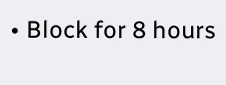• Block for 8 hours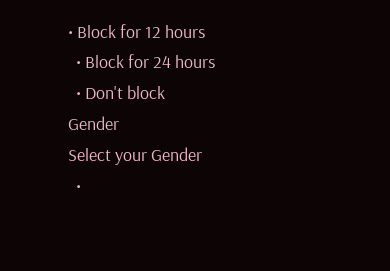• Block for 12 hours
  • Block for 24 hours
  • Don't block
Gender
Select your Gender
  •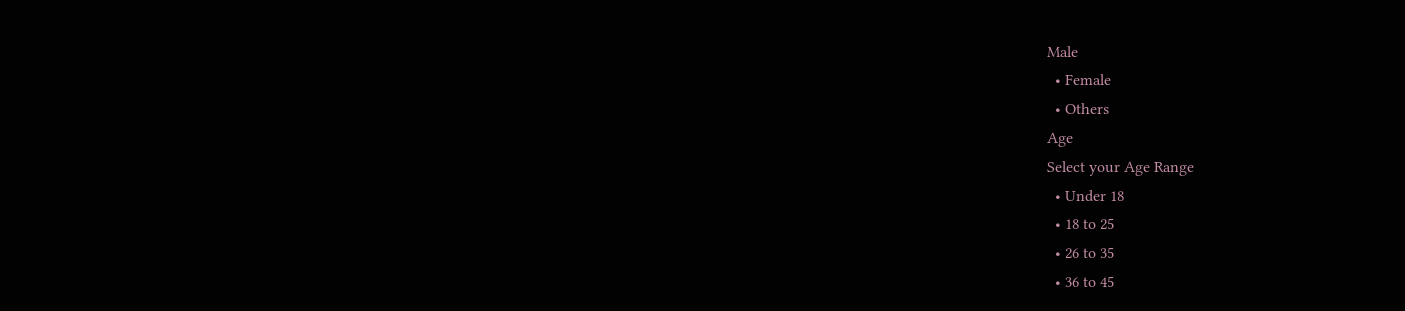Male
  • Female
  • Others
Age
Select your Age Range
  • Under 18
  • 18 to 25
  • 26 to 35
  • 36 to 45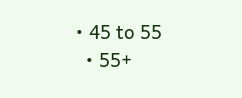• 45 to 55
  • 55+